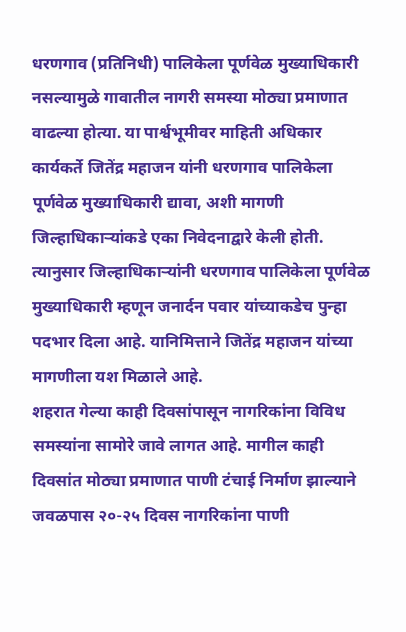धरणगाव (प्रतिनिधी) पालिकेला पूर्णवेळ मुख्याधिकारी नसल्यामुळे गावातील नागरी समस्या मोठ्या प्रमाणात वाढल्या होत्या. या पार्श्वभूमीवर माहिती अधिकार कार्यकर्ते जितेंद्र महाजन यांनी धरणगाव पालिकेला पूर्णवेळ मुख्याधिकारी द्यावा, अशी मागणी जिल्हाधिकाऱ्यांकडे एका निवेदनाद्वारे केली होती. त्यानुसार जिल्हाधिकाऱ्यांनी धरणगाव पालिकेला पूर्णवेळ मुख्याधिकारी म्हणून जनार्दन पवार यांच्याकडेच पुन्हा पदभार दिला आहे. यानिमित्ताने जितेंद्र महाजन यांच्या मागणीला यश मिळाले आहे.
शहरात गेल्या काही दिवसांपासून नागरिकांना विविध समस्यांना सामोरे जावे लागत आहे. मागील काही दिवसांत मोठ्या प्रमाणात पाणी टंचाई निर्माण झाल्याने जवळपास २०-२५ दिवस नागरिकांना पाणी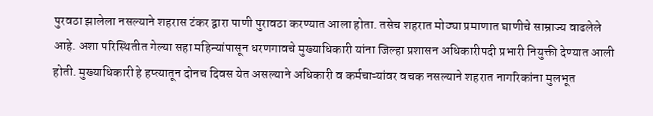पुरवठा झालेला नसल्याने शहरास टंकर द्वारा पाणी पुरावठा करण्यात आला होता. तसेच शहरात मोठ्या प्रमाणात घाणीचे साम्राज्य वाढलेले आहे. अशा परिस्थितीत गेल्या सहा महिन्यांपासून धरणगावचे मुख्याधिकारी यांना जिल्हा प्रशासन अधिकारीपदी प्रभारी नियुक्ती देण्यात आली होती. मुख्याधिकारी हे हप्त्यातून दोनच दिवस येत असल्याने अधिकारी व कर्मचाऱ्यांवर वचक नसल्याने शहरात नागरिकांना मुलभूत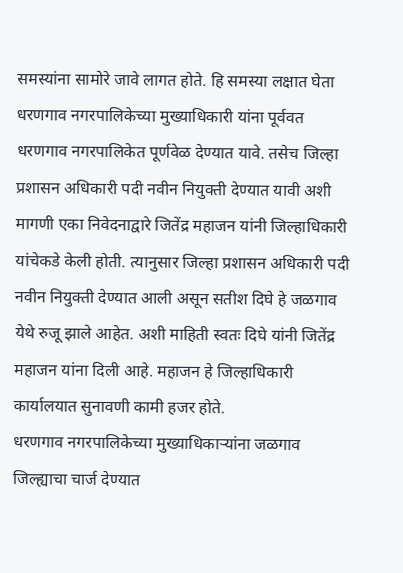समस्यांना सामोरे जावे लागत होते. हि समस्या लक्षात घेता धरणगाव नगरपालिकेच्या मुख्याधिकारी यांना पूर्ववत धरणगाव नगरपालिकेत पूर्णवेळ देण्यात यावे. तसेच जिल्हा प्रशासन अधिकारी पदी नवीन नियुक्ती देण्यात यावी अशी मागणी एका निवेदनाद्वारे जितेंद्र महाजन यांनी जिल्हाधिकारी यांचेकडे केली होती. त्यानुसार जिल्हा प्रशासन अधिकारी पदी नवीन नियुक्ती देण्यात आली असून सतीश दिघे हे जळगाव येथे रुजू झाले आहेत. अशी माहिती स्वतः दिघे यांनी जितेंद्र महाजन यांना दिली आहे. महाजन हे जिल्हाधिकारी कार्यालयात सुनावणी कामी हजर होते.
धरणगाव नगरपालिकेच्या मुख्याधिकाऱ्यांना जळगाव जिल्ह्याचा चार्ज देण्यात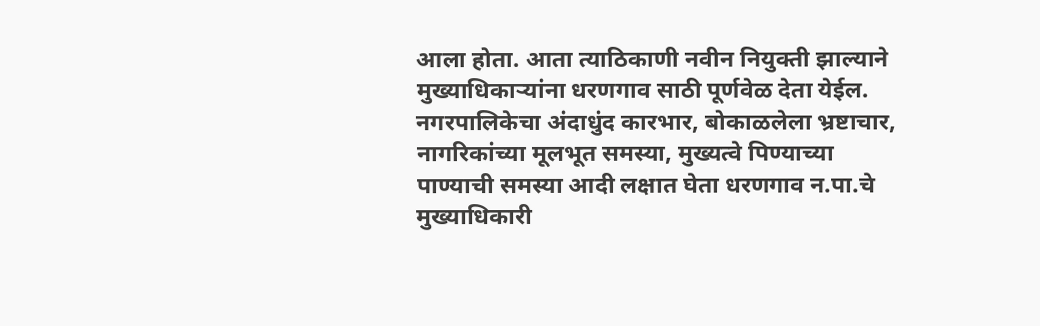आला होता. आता त्याठिकाणी नवीन नियुक्ती झाल्याने मुख्याधिकाऱ्यांना धरणगाव साठी पूर्णवेळ देता येईल. नगरपालिकेचा अंदाधुंद कारभार, बोकाळलेला भ्रष्टाचार, नागरिकांच्या मूलभूत समस्या, मुख्यत्वे पिण्याच्या पाण्याची समस्या आदी लक्षात घेता धरणगाव न.पा.चे मुख्याधिकारी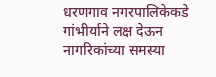धरणगाव नगरपालिकेकडे गांभीर्याने लक्ष देऊन नागरिकांच्या समस्या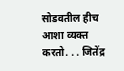सोडवतील हीच आशा व्यक्त करतो. . . जितेंद्र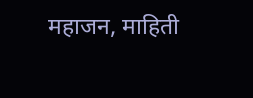महाजन, माहिती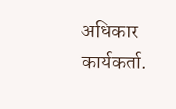अधिकार कार्यकर्ता.